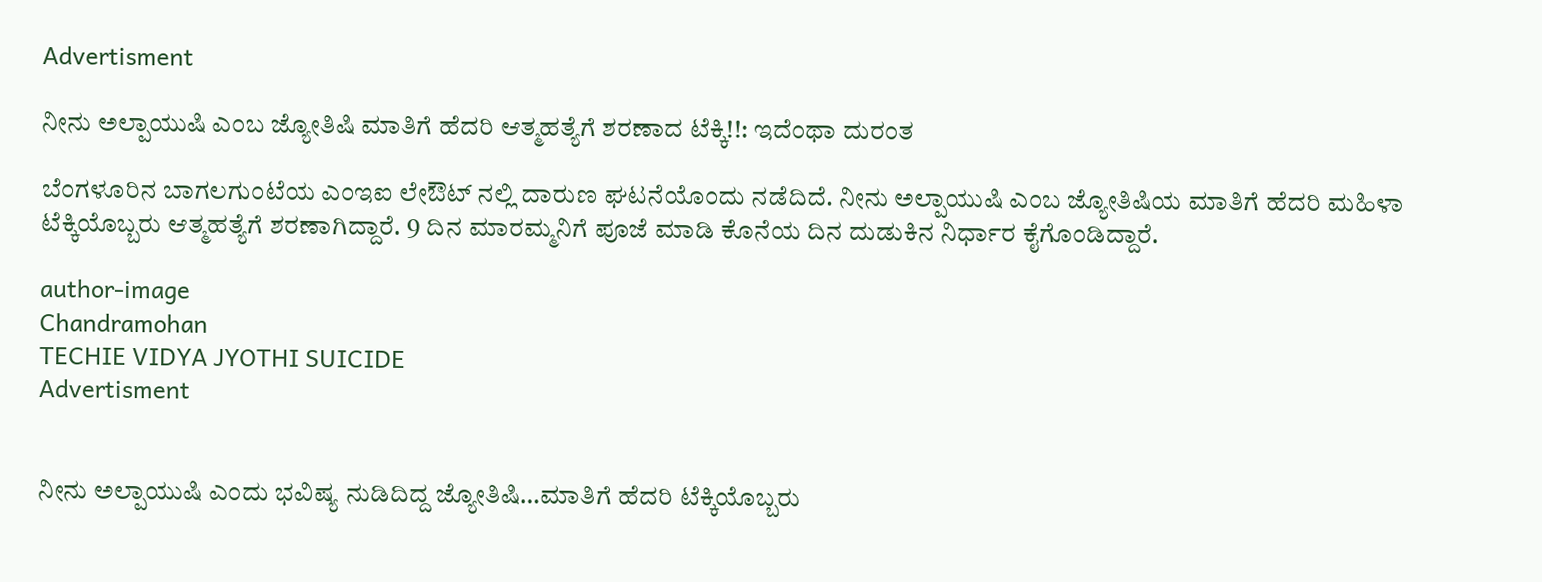Advertisment

ನೀನು ಅಲ್ಪಾಯುಷಿ ಎಂಬ ಜ್ಯೋತಿಷಿ ಮಾತಿಗೆ ಹೆದರಿ ಆತ್ಮಹತ್ಯೆಗೆ ಶರಣಾದ ಟೆಕ್ಕಿ!!: ಇದೆಂಥಾ ದುರಂತ

ಬೆಂಗಳೂರಿನ ಬಾಗಲಗುಂಟೆಯ ಎಂಇಐ ಲೇಔಟ್ ನಲ್ಲಿ ದಾರುಣ ಘಟನೆಯೊಂದು ನಡೆದಿದೆ. ನೀನು ಅಲ್ಪಾಯುಷಿ ಎಂಬ ಜ್ಯೋತಿಷಿಯ ಮಾತಿಗೆ ಹೆದರಿ ಮಹಿಳಾ ಟೆಕ್ಕಿಯೊಬ್ಬರು ಆತ್ಮಹತ್ಯೆಗೆ ಶರಣಾಗಿದ್ದಾರೆ. 9 ದಿನ ಮಾರಮ್ಮನಿಗೆ ಪೂಜೆ ಮಾಡಿ ಕೊನೆಯ ದಿನ ದುಡುಕಿನ ನಿರ್ಧಾರ ಕೈಗೊಂಡಿದ್ದಾರೆ.

author-image
Chandramohan
TECHIE VIDYA JYOTHI SUICIDE
Advertisment


ನೀನು ಅಲ್ಪಾಯುಷಿ ಎಂದು ಭವಿಷ್ಯ ನುಡಿದಿದ್ದ ಜ್ಯೋತಿಷಿ…ಮಾತಿಗೆ ಹೆದರಿ ಟೆಕ್ಕಿಯೊಬ್ಬರು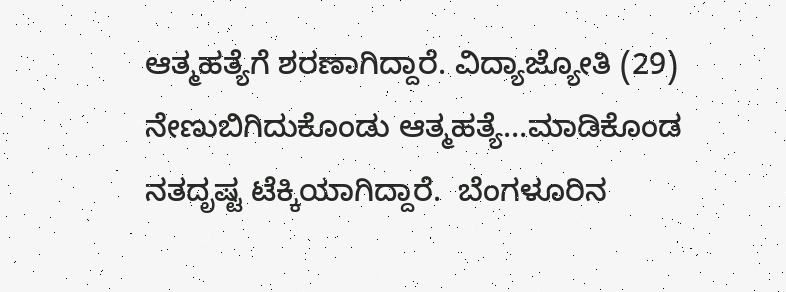ಆತ್ಮಹತ್ಯೆಗೆ ಶರಣಾಗಿದ್ದಾರೆ. ವಿದ್ಯಾಜ್ಯೋತಿ (29) ನೇಣುಬಿಗಿದುಕೊಂಡು ಆತ್ಮಹತ್ಯೆ…ಮಾಡಿಕೊಂಡ ನತದೃಷ್ಟ ಟೆಕ್ಕಿಯಾಗಿದ್ದಾರೆ.  ಬೆಂಗಳೂರಿನ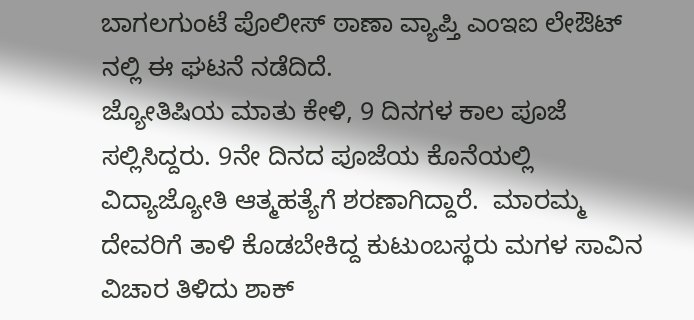ಬಾಗಲಗುಂಟೆ ಪೊಲೀಸ್ ಠಾಣಾ ವ್ಯಾಪ್ತಿ ಎಂಇಐ ಲೇಔಟ್ ನಲ್ಲಿ ಈ ಘಟನೆ ನಡೆದಿದೆ.
ಜ್ಯೋತಿಷಿಯ ಮಾತು ಕೇಳಿ, 9 ದಿನಗಳ ಕಾಲ ಪೂಜೆ ಸಲ್ಲಿಸಿದ್ದರು. 9ನೇ ದಿನದ ಪೂಜೆಯ ಕೊನೆಯಲ್ಲಿ ವಿದ್ಯಾಜ್ಯೋತಿ ಆತ್ಮಹತ್ಯೆಗೆ ಶರಣಾಗಿದ್ದಾರೆ.  ಮಾರಮ್ಮ ದೇವರಿಗೆ ತಾಳಿ ಕೊಡಬೇಕಿದ್ದ ಕುಟುಂಬಸ್ಥರು ಮಗಳ ಸಾವಿನ ವಿಚಾರ ತಿಳಿದು ಶಾಕ್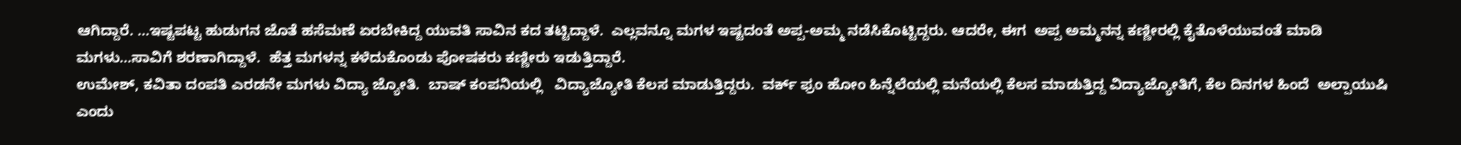ಆಗಿದ್ದಾರೆ. …ಇಷ್ಟಪಟ್ಟ ಹುಡುಗನ ಜೊತೆ ಹಸೆಮಣೆ ಏರಬೇಕಿದ್ದ ಯುವತಿ ಸಾವಿನ ಕದ ತಟ್ಟಿದ್ದಾಳೆ.  ಎಲ್ಲವನ್ನೂ ಮಗಳ ಇಷ್ಟದಂತೆ ಅಪ್ಪ-ಅಮ್ಮ ನಡೆಸಿಕೊಟ್ಟಿದ್ದರು. ಆದರೇ, ಈಗ  ಅಪ್ಪ ಅಮ್ಮನನ್ನ ಕಣ್ಣೀರಲ್ಲಿ ಕೈತೊಳೆಯುವಂತೆ ಮಾಡಿ  ಮಗಳು…ಸಾವಿಗೆ ಶರಣಾಗಿದ್ದಾಳೆ.  ಹೆತ್ತ ಮಗಳನ್ನ ಕಳೆದುಕೊಂಡು ಪೋಷಕರು ಕಣ್ಣೀರು ಇಡುತ್ತಿದ್ದಾರೆ.
ಉಮೇಶ್, ಕವಿತಾ ದಂಪತಿ ಎರಡನೇ ಮಗಳು ವಿದ್ಯಾ ಜ್ಯೋತಿ.  ಬಾಷ್ ಕಂಪನಿಯಲ್ಲಿ   ವಿದ್ಯಾಜ್ಯೋತಿ ಕೆಲಸ ಮಾಡುತ್ತಿದ್ದರು.  ವರ್ಕ್ ಫ್ರಂ ಹೋಂ ಹಿನ್ನೆಲೆಯಲ್ಲಿ ಮನೆಯಲ್ಲಿ ಕೆಲಸ ಮಾಡುತ್ತಿದ್ದ ವಿದ್ಯಾಜ್ಯೋತಿಗೆ, ಕೆಲ ದಿನಗಳ ಹಿಂದೆ  ಅಲ್ಪಾಯುಷಿ ಎಂದು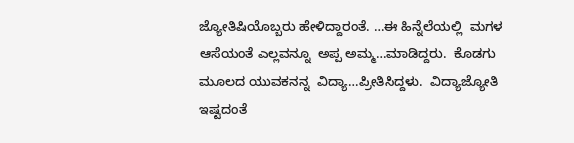ಜ್ಯೋತಿಷಿಯೊಬ್ಬರು ಹೇಳಿದ್ದಾರಂತೆ. …ಈ ಹಿನ್ನೆಲೆಯಲ್ಲಿ  ಮಗಳ ಆಸೆಯಂತೆ ಎಲ್ಲವನ್ನೂ  ಅಪ್ಪ ಅಮ್ಮ…ಮಾಡಿದ್ದರು.  ಕೊಡಗು ಮೂಲದ ಯುವಕನನ್ನ  ವಿದ್ಯಾ…ಪ್ರೀತಿಸಿದ್ದಳು.  ವಿದ್ಯಾಜ್ಯೋತಿ ಇಷ್ಟದಂತೆ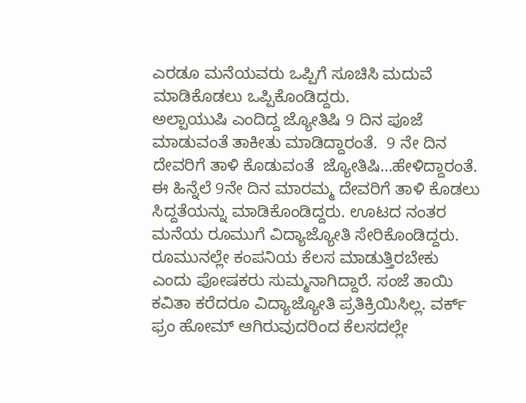ಎರಡೂ‌ ಮನೆಯವರು ಒಪ್ಪಿಗೆ ಸೂಚಿಸಿ ಮದುವೆ ಮಾಡಿಕೊಡಲು ಒಪ್ಪಿಕೊಂಡಿದ್ದರು.
ಅಲ್ಪಾಯುಷಿ ಎಂದಿದ್ದ ಜ್ಯೋತಿಷಿ 9 ದಿನ ಪೂಜೆ ಮಾಡುವಂತೆ ತಾಕೀತು ಮಾಡಿದ್ದಾರಂತೆ.  9 ನೇ ದಿನ ದೇವರಿಗೆ ತಾಳಿ ಕೊಡುವಂತೆ  ಜ್ಯೋತಿಷಿ…ಹೇಳಿದ್ದಾರಂತೆ.  ಈ ಹಿನ್ನೆಲೆ 9ನೇ ದಿನ ಮಾರಮ್ಮ ದೇವರಿಗೆ ತಾಳಿ ಕೊಡಲು ಸಿದ್ದತೆಯನ್ನು ಮಾಡಿಕೊಂಡಿದ್ದರು. ಊಟದ ನಂತರ ಮನೆಯ ರೂಮುಗೆ ವಿದ್ಯಾಜ್ಯೋತಿ ಸೇರಿಕೊಂಡಿದ್ದರು. ರೂಮುನಲ್ಲೇ ಕಂಪನಿಯ ಕೆಲಸ ಮಾಡುತ್ತಿರಬೇಕು ಎಂದು ಪೋಷಕರು ಸುಮ್ಮನಾಗಿದ್ದಾರೆ. ಸಂಜೆ ತಾಯಿ ಕವಿತಾ ಕರೆದರೂ ವಿದ್ಯಾಜ್ಯೋತಿ ಪ್ರತಿಕ್ರಿಯಿಸಿಲ್ಲ. ವರ್ಕ್ ಫ್ರಂ ಹೋಮ್ ಆಗಿರುವುದರಿಂದ ಕೆಲಸದಲ್ಲೇ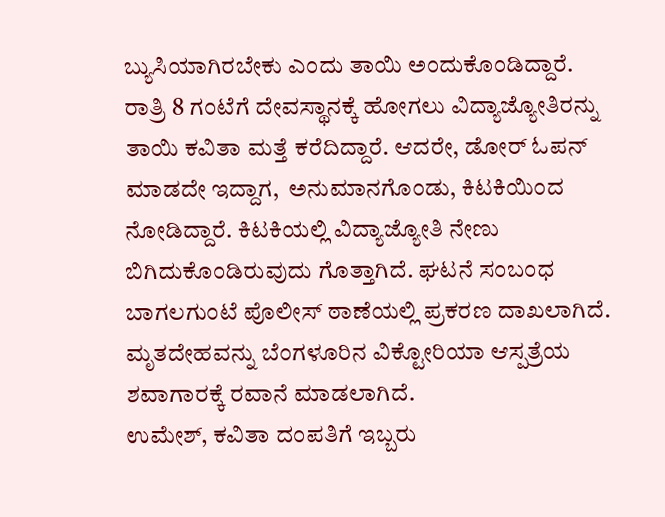ಬ್ಯುಸಿಯಾಗಿರಬೇಕು ಎಂದು ತಾಯಿ ಅಂದುಕೊಂಡಿದ್ದಾರೆ. ರಾತ್ರಿ 8 ಗಂಟೆಗೆ ದೇವಸ್ಥಾನಕ್ಕೆ ಹೋಗಲು ವಿದ್ಯಾಜ್ಯೋತಿರನ್ನು ತಾಯಿ ಕವಿತಾ ಮತ್ತೆ ಕರೆದಿದ್ದಾರೆ. ಆದರೇ, ಡೋರ್ ಓಪನ್ ಮಾಡದೇ ಇದ್ದಾಗ,  ಅನುಮಾನಗೊಂಡು, ಕಿಟಕಿಯಿಂದ ನೋಡಿದ್ದಾರೆ. ಕಿಟಕಿಯಲ್ಲಿ ವಿದ್ಯಾಜ್ಯೋತಿ ನೇಣು  ಬಿಗಿದುಕೊಂಡಿರುವುದು ಗೊತ್ತಾಗಿದೆ. ಘಟನೆ ಸಂಬಂಧ ಬಾಗಲಗುಂಟೆ ಪೊಲೀಸ್ ಠಾಣೆಯಲ್ಲಿ ಪ್ರಕರಣ ದಾಖಲಾಗಿದೆ. ಮೃತದೇಹವನ್ನು ಬೆಂಗಳೂರಿನ ವಿಕ್ಟೋರಿಯಾ ಆಸ್ಪತ್ರೆಯ ಶವಾಗಾರಕ್ಕೆ ರವಾನೆ ಮಾಡಲಾಗಿದೆ.
ಉಮೇಶ್, ಕವಿತಾ ದಂಪತಿಗೆ ಇಬ್ಬರು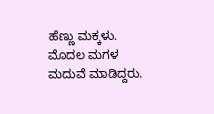ಹೆಣ್ಣು ಮಕ್ಕಳು. ಮೊದಲ ಮಗಳ ಮದುವೆ ಮಾಡಿದ್ದರು.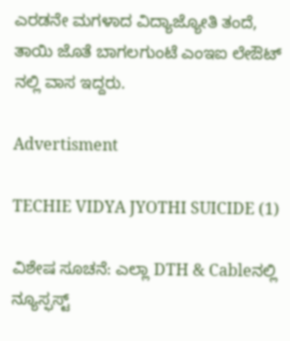ಎರಡನೇ ಮಗಳಾದ ವಿದ್ಯಾಜ್ಯೋತಿ ತಂದೆ, ತಾಯಿ ಜೊತೆ ಬಾಗಲಗುಂಟೆ ಎಂಇಐ ಲೇಔಟ್ ನಲ್ಲಿ ವಾಸ ಇದ್ದರು.

Advertisment

TECHIE VIDYA JYOTHI SUICIDE (1)

ವಿಶೇಷ ಸೂಚನೆ: ಎಲ್ಲಾ DTH & Cableನಲ್ಲಿ ನ್ಯೂಸ್ಫಸ್ಟ್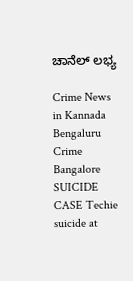ಚಾನೆಲ್ ಲಭ್ಯ

Crime News in Kannada Bengaluru Crime Bangalore SUICIDE CASE Techie suicide at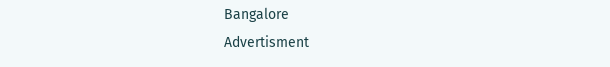Bangalore
Advertisment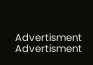Advertisment
Advertisment